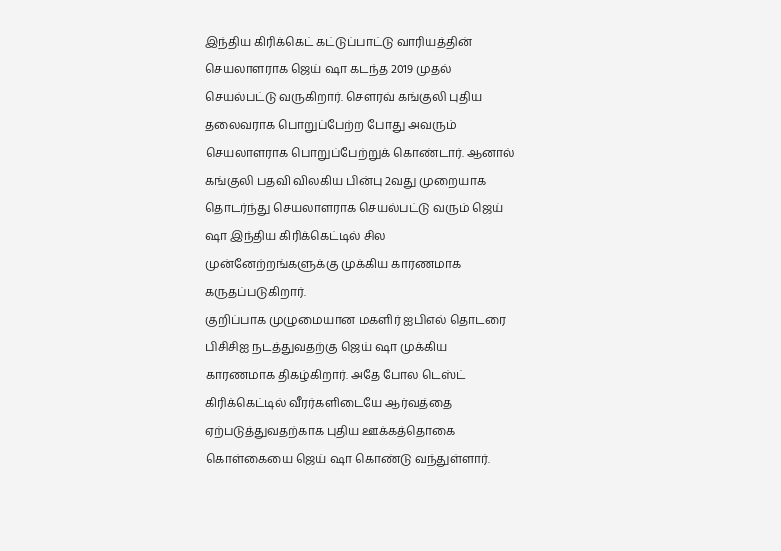இந்திய கிரிக்கெட் கட்டுப்பாட்டு வாரியத்தின் செயலாளராக ஜெய் ஷா கடந்த 2019 முதல் செயல்பட்டு வருகிறார். சௌரவ் கங்குலி புதிய தலைவராக பொறுப்பேற்ற போது அவரும் செயலாளராக பொறுப்பேற்றுக் கொண்டார். ஆனால் கங்குலி பதவி விலகிய பின்பு 2வது முறையாக தொடர்ந்து செயலாளராக செயல்பட்டு வரும் ஜெய் ஷா இந்திய கிரிக்கெட்டில் சில முன்னேற்றங்களுக்கு முக்கிய காரணமாக கருதப்படுகிறார்.
குறிப்பாக முழுமையான மகளிர் ஐபிஎல் தொடரை பிசிசிஐ நடத்துவதற்கு ஜெய் ஷா முக்கிய காரணமாக திகழ்கிறார். அதே போல டெஸ்ட் கிரிக்கெட்டில் வீரர்களிடையே ஆர்வத்தை ஏற்படுத்துவதற்காக புதிய ஊக்கத்தொகை கொள்கையை ஜெய் ஷா கொண்டு வந்துள்ளார்.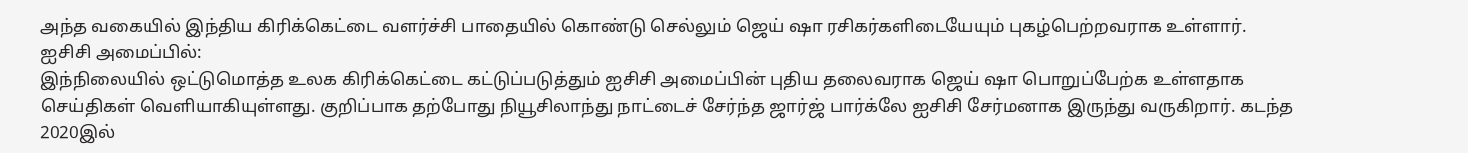அந்த வகையில் இந்திய கிரிக்கெட்டை வளர்ச்சி பாதையில் கொண்டு செல்லும் ஜெய் ஷா ரசிகர்களிடையேயும் புகழ்பெற்றவராக உள்ளார்.
ஐசிசி அமைப்பில்:
இந்நிலையில் ஒட்டுமொத்த உலக கிரிக்கெட்டை கட்டுப்படுத்தும் ஐசிசி அமைப்பின் புதிய தலைவராக ஜெய் ஷா பொறுப்பேற்க உள்ளதாக செய்திகள் வெளியாகியுள்ளது. குறிப்பாக தற்போது நியூசிலாந்து நாட்டைச் சேர்ந்த ஜார்ஜ் பார்க்லே ஐசிசி சேர்மனாக இருந்து வருகிறார். கடந்த 2020இல்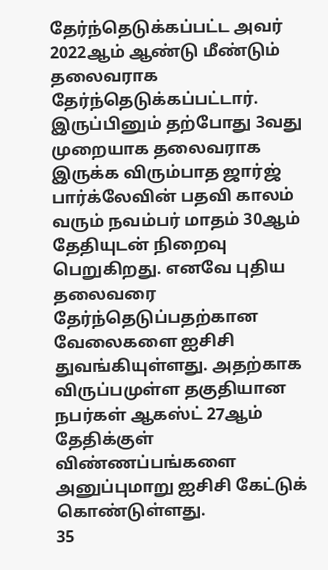தேர்ந்தெடுக்கப்பட்ட அவர் 2022ஆம் ஆண்டு மீண்டும் தலைவராக தேர்ந்தெடுக்கப்பட்டார்.
இருப்பினும் தற்போது 3வது முறையாக தலைவராக இருக்க விரும்பாத ஜார்ஜ் பார்க்லேவின் பதவி காலம் வரும் நவம்பர் மாதம் 30ஆம் தேதியுடன் நிறைவு பெறுகிறது. எனவே புதிய தலைவரை தேர்ந்தெடுப்பதற்கான வேலைகளை ஐசிசி துவங்கியுள்ளது. அதற்காக விருப்பமுள்ள தகுதியான நபர்கள் ஆகஸ்ட் 27ஆம் தேதிக்குள் விண்ணப்பங்களை அனுப்புமாறு ஐசிசி கேட்டுக் கொண்டுள்ளது.
35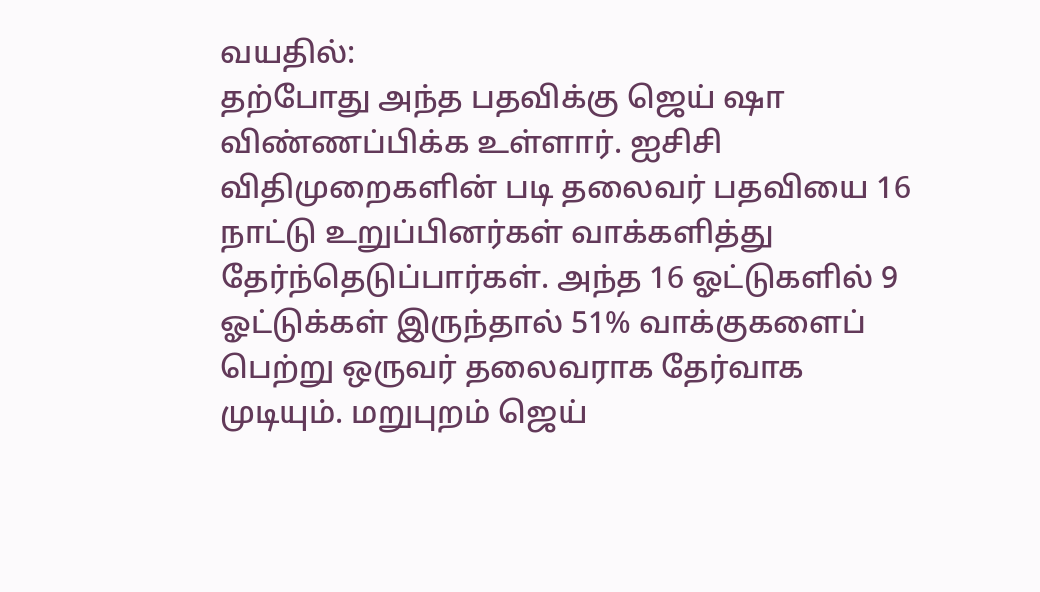வயதில்:
தற்போது அந்த பதவிக்கு ஜெய் ஷா விண்ணப்பிக்க உள்ளார். ஐசிசி விதிமுறைகளின் படி தலைவர் பதவியை 16 நாட்டு உறுப்பினர்கள் வாக்களித்து தேர்ந்தெடுப்பார்கள். அந்த 16 ஓட்டுகளில் 9 ஓட்டுக்கள் இருந்தால் 51% வாக்குகளைப் பெற்று ஒருவர் தலைவராக தேர்வாக முடியும். மறுபுறம் ஜெய்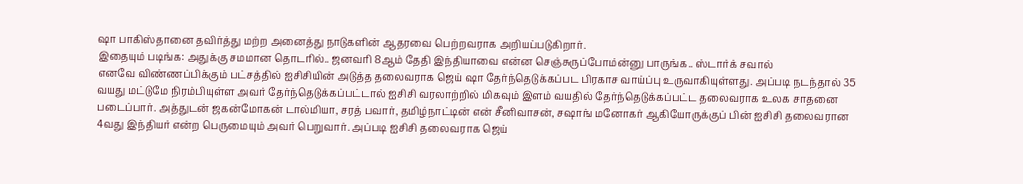ஷா பாகிஸ்தானை தவிர்த்து மற்ற அனைத்து நாடுகளின் ஆதரவை பெற்றவராக அறியப்படுகிறார்.
இதையும் படிங்க: அதுக்கு சமமான தொடரில்.. ஜனவரி 8ஆம் தேதி இந்தியாவை என்ன செஞ்சுருப்போம்ன்னு பாருங்க.. ஸ்டார்க் சவால்
எனவே விண்ணப்பிக்கும் பட்சத்தில் ஐசிசியின் அடுத்த தலைவராக ஜெய் ஷா தேர்ந்தெடுக்கப்பட பிரகாச வாய்ப்பு உருவாகியுள்ளது. அப்படி நடந்தால் 35 வயது மட்டுமே நிரம்பியுள்ள அவர் தேர்ந்தெடுக்கப்பட்டால் ஐசிசி வரலாற்றில் மிகவும் இளம் வயதில் தேர்ந்தெடுக்கப்பட்ட தலைவராக உலக சாதனை படைப்பார். அத்துடன் ஜகன்மோகன் டால்மியா, சரத் பவார், தமிழ்நாட்டின் என் சீனிவாசன், சஷாங் மனோகர் ஆகியோருக்குப் பின் ஐசிசி தலைவரான 4வது இந்தியர் என்ற பெருமையும் அவர் பெறுவார். அப்படி ஐசிசி தலைவராக ஜெய்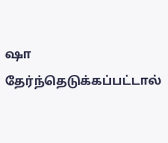ஷா தேர்ந்தெடுக்கப்பட்டால்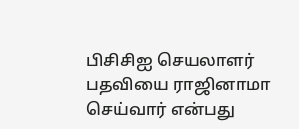பிசிசிஐ செயலாளர் பதவியை ராஜினாமா செய்வார் என்பது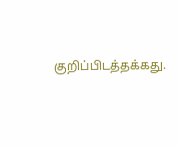குறிப்பிடத்தக்கது.